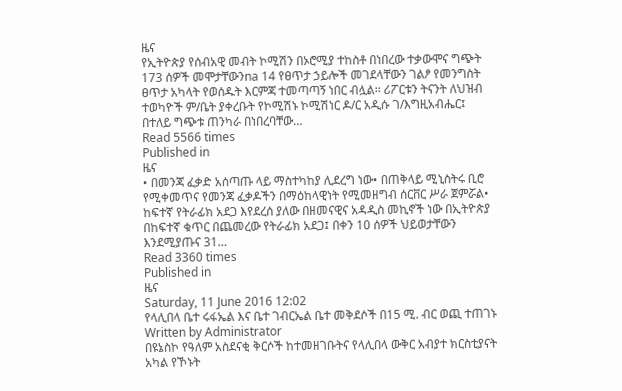ዜና
የኢትዮጵያ የሰብአዊ መብት ኮሚሽን በኦሮሚያ ተከስቶ በነበረው ተቃውሞና ግጭት 173 ሰዎች መሞታቸውንna 14 የፀጥታ ኃይሎች መገደላቸውን ገልፆ የመንግስት ፀጥታ አካላት የወሰዱት እርምጃ ተመጣጣኝ ነበር ብሏል፡፡ ሪፖርቱን ትናንት ለህዝብ ተወካዮች ም/ቤት ያቀረቡት የኮሚሽኑ ኮሚሽነር ዶ/ር አዲሱ ገ/እግዚአብሔር፤ በተለይ ግጭቱ ጠንካራ በነበረባቸው…
Read 5566 times
Published in
ዜና
• በመንጃ ፈቃድ አሰጣጡ ላይ ማስተካከያ ሊደረግ ነው• በጠቅላይ ሚኒስትሩ ቢሮ የሚቀመጥና የመንጃ ፈቃዶችን በማዕከላዊነት የሚመዘግብ ሰርቨር ሥራ ጀምሯል• ከፍተኛ የትራፊክ አደጋ እየደረሰ ያለው በዘመናዊና አዳዲስ መኪኖች ነው በኢትዮጵያ በከፍተኛ ቁጥር በጨመረው የትራፊክ አደጋ፤ በቀን 10 ሰዎች ህይወታቸውን እንደሚያጡና 31…
Read 3360 times
Published in
ዜና
Saturday, 11 June 2016 12:02
የላሊበላ ቤተ ሩፋኤል እና ቤተ ገብርኤል ቤተ መቅደሶች በ15 ሚ. ብር ወጪ ተጠገኑ
Written by Administrator
በዩኔስኮ የዓለም አስደናቂ ቅርሶች ከተመዘገቡትና የላሊበላ ውቅር አብያተ ክርስቲያናት አካል የኾኑት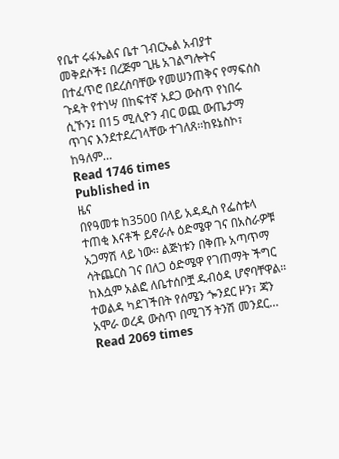የቤተ ሩፋኤልና ቤተ ገብርኤል አብያተ መቅደሶች፤ በረጅም ጊዜ አገልግሎትና በተፈጥሮ በደረሰባቸው የመሠንጠቅና የማፍሰስ ጉዳት የተነሣ በከፍተኛ አደጋ ውስጥ የነበሩ ሲኾን፤ በ15 ሚሊዮን ብር ወጪ ውጤታማ ጥገና እንደተደረገላቸው ተገለጸ፡፡ከዩኔስኮ፣ ከዓለም…
Read 1746 times
Published in
ዜና
በየዓመቱ ከ3500 በላይ አዳዲስ የፌስቱላ ተጠቂ እናቶች ይኖራሉ ዕድሜዋ ገና በአስራዎቹ አጋማሽ ላይ ነው፡፡ ልጅነቱን በቅጡ አጣጥማ ሳትጨርስ ገና በለጋ ዕድሜዋ የገጠማት ችግር ከእሷም አልፎ ለቤተሰቦቿ ዱብዕዳ ሆኖባቸዋል። ተወልዳ ካደገችበት የሰሜን ጐንደር ዞን፣ ጃን አሞራ ወረዳ ውስጥ በሚገኝ ትንሽ መንደር…
Read 2069 times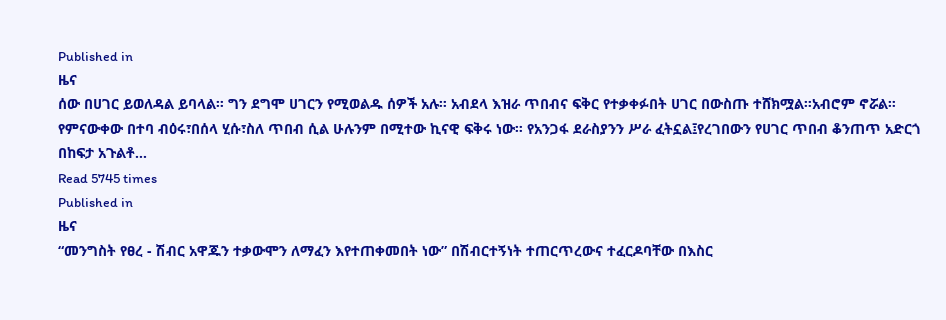Published in
ዜና
ሰው በሀገር ይወለዳል ይባላል። ግን ደግሞ ሀገርን የሚወልዱ ሰዎች አሉ። አብደላ እዝራ ጥበብና ፍቅር የተቃቀፉበት ሀገር በውስጡ ተሸክሟል።አብሮም ኖሯል። የምናውቀው በተባ ብዕሩ፣በሰላ ሂሱ፣ስለ ጥበብ ሲል ሁሉንም በሚተው ኪናዊ ፍቅሩ ነው። የአንጋፋ ደራስያንን ሥራ ፈትኗል፤የረገበውን የሀገር ጥበብ ቆንጠጥ አድርጎ በከፍታ አጉልቶ…
Read 5745 times
Published in
ዜና
“መንግስት የፀረ - ሽብር አዋጁን ተቃውሞን ለማፈን እየተጠቀመበት ነው” በሽብርተኝነት ተጠርጥረውና ተፈርዶባቸው በእስር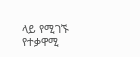ላይ የሚገኙ የተቃዋሚ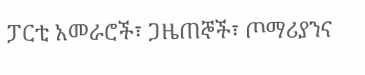ፓርቲ አመራሮች፣ ጋዜጠኞች፣ ጦማሪያንና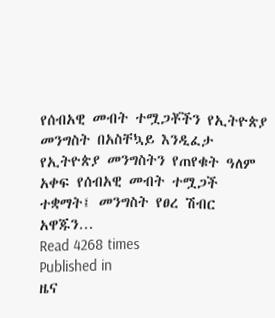የሰብአዊ መብት ተሟጋቾችን የኢትዮጵያ መንግስት በአስቸኳይ እንዲፈታ የኢትዮጵያ መንግስትን የጠየቁት ዓለም አቀፍ የሰብአዊ መብት ተሟጋች ተቋማት፤ መንግስት የፀረ ሽብር አዋጁን…
Read 4268 times
Published in
ዜና